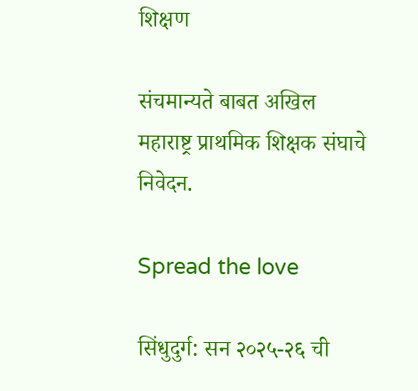शिक्षण

संचमान्यते बाबत अखिल महाराष्ट्र प्राथमिक शिक्षक संघाचे निवेदन.

Spread the love

सिंधुदुर्ग: सन २०२५-२६ ची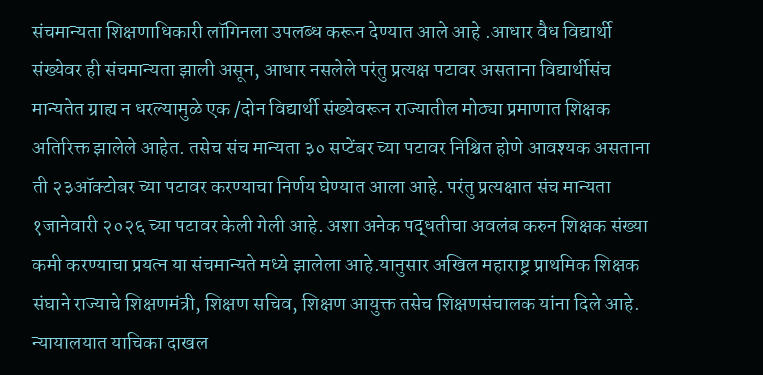संचमान्यता शिक्षणाधिकारी लॉगिनला उपलब्ध करून देण्यात आले आहे .आधार वैध विद्यार्थी संख्येवर ही संचमान्यता झाली असून, आधार नसलेले परंतु प्रत्यक्ष पटावर असताना विद्यार्थीसंच मान्यतेत ग्राह्य न धरल्यामुळे एक /दोन विद्यार्थी संख्येवरून राज्यातील मोठ्या प्रमाणात शिक्षक अतिरिक्त झालेले आहेत. तसेच संच मान्यता ३० सप्टेंबर च्या पटावर निश्चित होणे आवश्यक असताना ती २३ऑक्टोबर च्या पटावर करण्याचा निर्णय घेण्यात आला आहे. परंतु प्रत्यक्षात संच मान्यता १जानेवारी २०२६ च्या पटावर केली गेली आहे. अशा अनेक पद्धतीचा अवलंब करुन शिक्षक संख्या कमी करण्याचा प्रयत्न या संचमान्यते मध्ये झालेला आहे.यानुसार अखिल महाराष्ट्र प्राथमिक शिक्षक संघाने राज्याचे शिक्षणमंत्री, शिक्षण सचिव, शिक्षण आयुक्त तसेच शिक्षणसंचालक यांना दिले आहे. न्यायालयात याचिका दाखल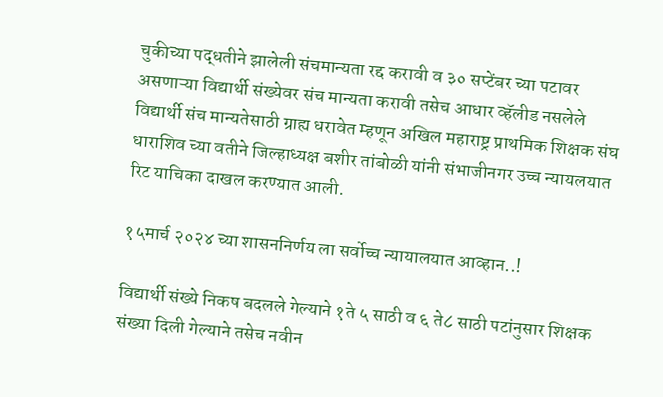चुकीच्या पद्धतीने झालेली संचमान्यता रद्द करावी व ३० सप्टेंबर च्या पटावर असणाऱ्या विद्यार्थी संख्येवर संच मान्यता करावी तसेच आधार व्हॅलीड नसलेले विद्यार्थी संच मान्यतेसाठी ग्राह्य धरावेत म्हणून अखिल महाराष्ट्र प्राथमिक शिक्षक संघ धाराशिव च्या वतीने जिल्हाध्यक्ष बशीर तांबोळी यांनी संभाजीनगर उच्च न्यायलयात रिट याचिका दाखल करण्यात आली.

१५मार्च २०२४ च्या शासननिर्णय ला सर्वोच्च न्यायालयात आव्हान..!

विद्यार्थी संख्ये निकष बदलले गेल्याने १ते ५ साठी व ६ ते८ साठी पटांनुसार शिक्षक संख्या दिली गेल्याने तसेच नवीन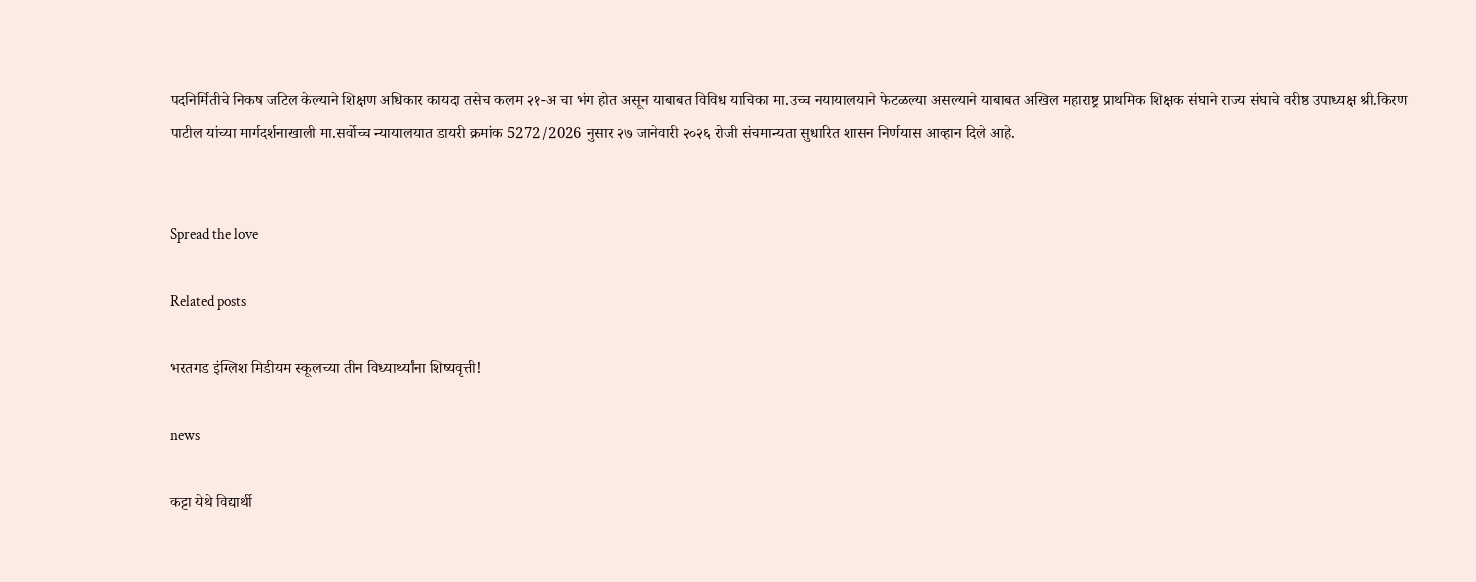पदनिर्मितीचे निकष जटिल केल्याने शिक्षण अधिकार कायदा तसेच कलम २१-अ चा भंग होत असून याबाबत विविध याचिका मा.उच्च नयायालयाने फेटळल्या असल्याने याबाबत अखिल महाराष्ट्र प्राथमिक शिक्षक संघाने राज्य संघाचे वरीष्ठ उपाध्यक्ष श्री.किरण पाटील यांच्या मार्गदर्शनाखाली मा.सर्वोच्च न्यायालयात डायरी क्रमांक 5272/2026 नुसार २७ जानेवारी २०२६ रोजी संचमान्यता सुधारित शासन निर्णयास आव्हान दिले आहे.


Spread the love

Related posts

भरतगड इंग्लिश मिडीयम स्कूलच्या तीन विध्यार्थ्यांना शिष्यवृत्ती!

news

कट्टा येथे विद्यार्थी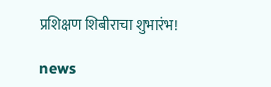प्रशिक्षण शिबीराचा शुभारंभ!

news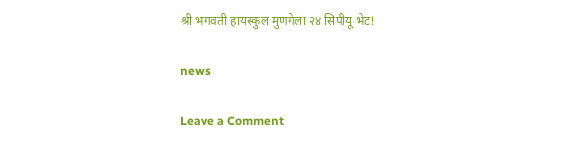श्री भगवती हायस्कुल मुणगेला २४ सिपीयू भेट!

news

Leave a Comment